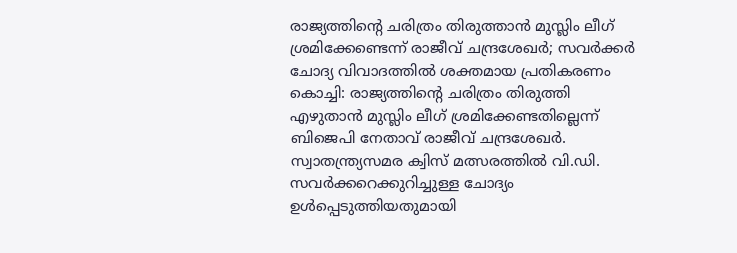രാജ്യത്തിന്റെ ചരിത്രം തിരുത്താൻ മുസ്ലിം ലീഗ് ശ്രമിക്കേണ്ടെന്ന് രാജീവ് ചന്ദ്രശേഖർ; സവർക്കർ ചോദ്യ വിവാദത്തിൽ ശക്തമായ പ്രതികരണം
കൊച്ചി: രാജ്യത്തിന്റെ ചരിത്രം തിരുത്തി എഴുതാൻ മുസ്ലിം ലീഗ് ശ്രമിക്കേണ്ടതില്ലെന്ന് ബിജെപി നേതാവ് രാജീവ് ചന്ദ്രശേഖർ. സ്വാതന്ത്ര്യസമര ക്വിസ് മത്സരത്തിൽ വി.ഡി. സവർക്കറെക്കുറിച്ചുള്ള ചോദ്യം ഉൾപ്പെടുത്തിയതുമായി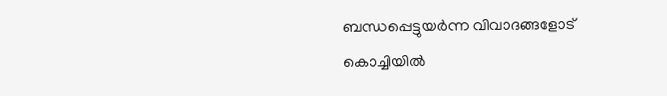ബന്ധപ്പെട്ടുയർന്ന വിവാദങ്ങളോട് കൊച്ചിയിൽ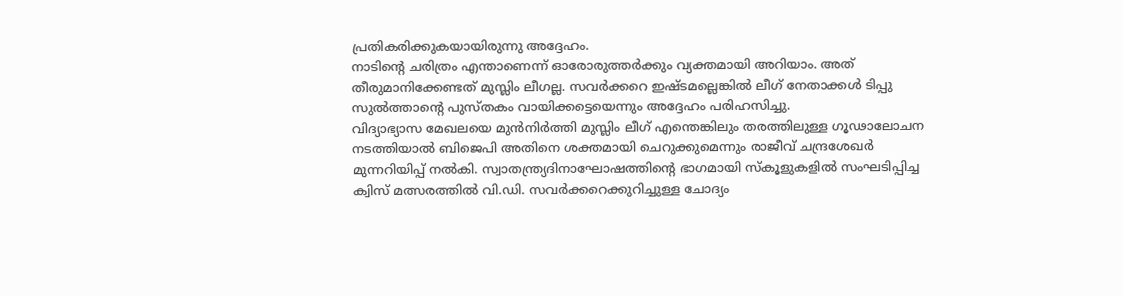പ്രതികരിക്കുകയായിരുന്നു അദ്ദേഹം.
നാടിന്റെ ചരിത്രം എന്താണെന്ന് ഓരോരുത്തർക്കും വ്യക്തമായി അറിയാം. അത് തീരുമാനിക്കേണ്ടത് മുസ്ലിം ലീഗല്ല. സവർക്കറെ ഇഷ്ടമല്ലെങ്കിൽ ലീഗ് നേതാക്കൾ ടിപ്പു സുൽത്താന്റെ പുസ്തകം വായിക്കട്ടെയെന്നും അദ്ദേഹം പരിഹസിച്ചു.
വിദ്യാഭ്യാസ മേഖലയെ മുൻനിർത്തി മുസ്ലിം ലീഗ് എന്തെങ്കിലും തരത്തിലുള്ള ഗൂഢാലോചന നടത്തിയാൽ ബിജെപി അതിനെ ശക്തമായി ചെറുക്കുമെന്നും രാജീവ് ചന്ദ്രശേഖർ മുന്നറിയിപ്പ് നൽകി. സ്വാതന്ത്ര്യദിനാഘോഷത്തിന്റെ ഭാഗമായി സ്കൂളുകളിൽ സംഘടിപ്പിച്ച ക്വിസ് മത്സരത്തിൽ വി.ഡി. സവർക്കറെക്കുറിച്ചുള്ള ചോദ്യം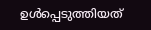ഉൾപ്പെടുത്തിയത്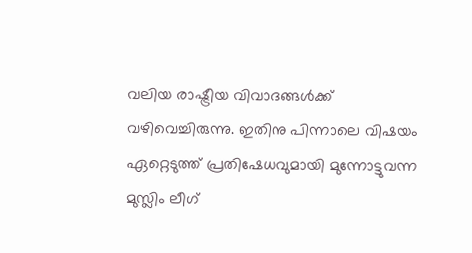വലിയ രാഷ്ട്രീയ വിവാദങ്ങൾക്ക് വഴിവെച്ചിരുന്നു. ഇതിനു പിന്നാലെ വിഷയം ഏറ്റെടുത്ത് പ്രതിഷേധവുമായി മുന്നോട്ടുവന്ന മുസ്ലിം ലീഗ്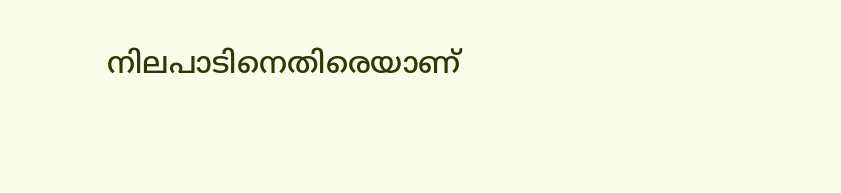നിലപാടിനെതിരെയാണ്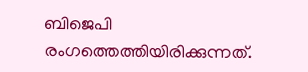ബിജെപി രംഗത്തെത്തിയിരിക്കുന്നത്.